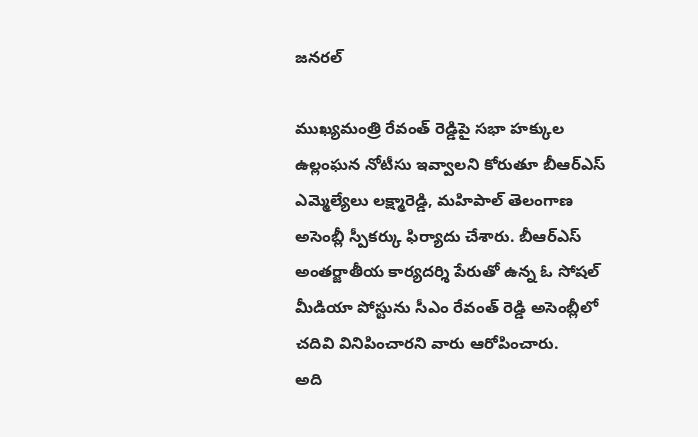జనరల్

ముఖ్యమంత్రి రేవంత్ రెడ్డిపై సభా హక్కుల ఉల్లంఘన నోటీసు ఇవ్వాలని కోరుతూ బీఆర్ఎస్ ఎమ్మెల్యేలు లక్ష్మారెడ్డి, మహిపాల్ తెలంగాణ అసెంబ్లీ స్పీకర్కు ఫిర్యాదు చేశారు. బీఆర్ఎస్ అంతర్జాతీయ కార్యదర్శి పేరుతో ఉన్న ఓ సోషల్ మీడియా పోస్టును సీఎం రేవంత్ రెడ్డి అసెంబ్లీలో చదివి వినిపించారని వారు ఆరోపించారు.
అది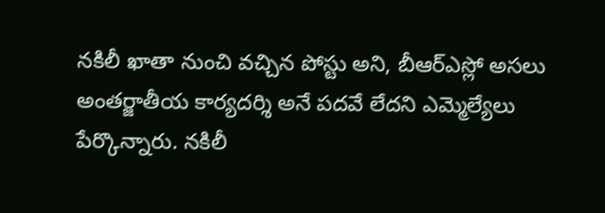నకిలీ ఖాతా నుంచి వచ్చిన పోస్టు అని, బీఆర్ఎస్లో అసలు అంతర్జాతీయ కార్యదర్శి అనే పదవే లేదని ఎమ్మెల్యేలు పేర్కొన్నారు. నకిలీ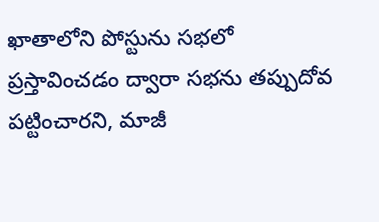ఖాతాలోని పోస్టును సభలో ప్రస్తావించడం ద్వారా సభను తప్పుదోవ పట్టించారని, మాజీ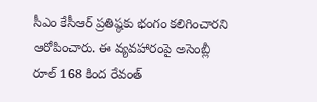సీఎం కేసీఆర్ ప్రతిష్ఠకు భంగం కలిగించారని ఆరోపించారు. ఈ వ్యవహారంపై అసెంబ్లీ రూల్ 168 కింద రేవంత్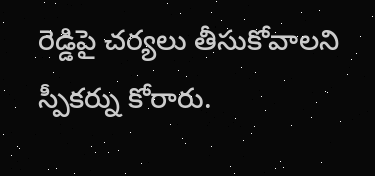రెడ్డిపై చర్యలు తీసుకోవాలని స్పీకర్ను కోరారు.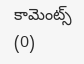కామెంట్స్ (0)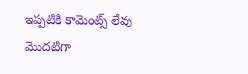ఇప్పటికి కామెంట్స్ లేవు
మొదటిగా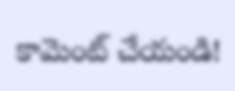కామెంట్ చేయండి!